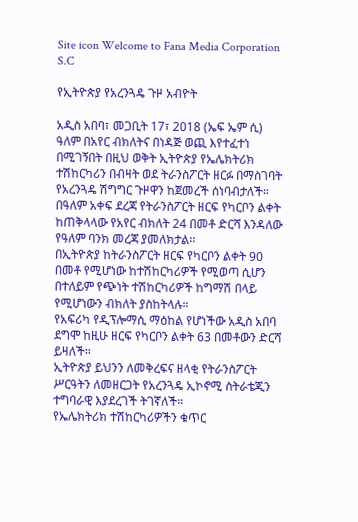Site icon Welcome to Fana Media Corporation S.C

የኢትዮጵያ የአረንጓዴ ጉዞ አብዮት

አዲስ አበባ፣ መጋቢት 17፣ 2018 (ኤፍ ኤም ሲ) ዓለም በአየር ብክለትና በነዳጅ ወጪ እየተፈተነ በሚገኝበት በዚህ ወቅት ኢትዮጵያ የኤሌክትሪክ ተሽከርካሪን በብዛት ወደ ትራንስፖርት ዘርፉ በማስገባት የአረንጓዴ ሽግግር ጉዞዋን ከጀመረች ሰነባብታለች።
በዓለም አቀፍ ደረጃ የትራንስፖርት ዘርፍ የካርቦን ልቀት ከጠቅላላው የአየር ብክለት 24 በመቶ ድርሻ እንዳለው የዓለም ባንክ መረጃ ያመለክታል፡፡
በኢትዮጵያ ከትራንስፖርት ዘርፍ የካርቦን ልቀት 90 በመቶ የሚሆነው ከተሽከርካሪዎች የሚወጣ ሲሆን በተለይም የጭነት ተሽከርካሪዎች ከግማሽ በላይ የሚሆነውን ብክለት ያስከትላሉ።
የአፍሪካ የዲፕሎማሲ ማዕከል የሆነችው አዲስ አበባ ደግሞ ከዚሁ ዘርፍ የካርቦን ልቀት 63 በመቶውን ድርሻ ይዛለች።
ኢትዮጵያ ይህንን ለመቅረፍና ዘላቂ የትራንስፖርት ሥርዓትን ለመዘርጋት የአረንጓዴ ኢኮኖሚ ስትራቴጂን ተግባራዊ እያደረገች ትገኛለች።
የኤሌክትሪክ ተሽከርካሪዎችን ቁጥር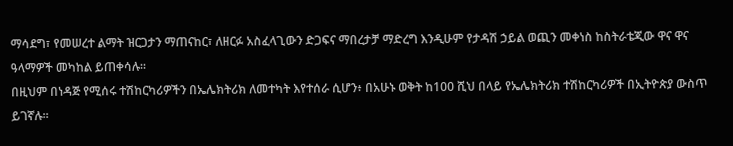ማሳደግ፣ የመሠረተ ልማት ዝርጋታን ማጠናከር፣ ለዘርፉ አስፈላጊውን ድጋፍና ማበረታቻ ማድረግ እንዲሁም የታዳሽ ኃይል ወጪን መቀነስ ከስትራቴጂው ዋና ዋና ዓላማዎች መካከል ይጠቀሳሉ፡፡
በዚህም በነዳጅ የሚሰሩ ተሽከርካሪዎችን በኤሌክትሪክ ለመተካት እየተሰራ ሲሆን፥ በአሁኑ ወቅት ከ100 ሺህ በላይ የኤሌክትሪክ ተሽከርካሪዎች በኢትዮጵያ ውስጥ ይገኛሉ።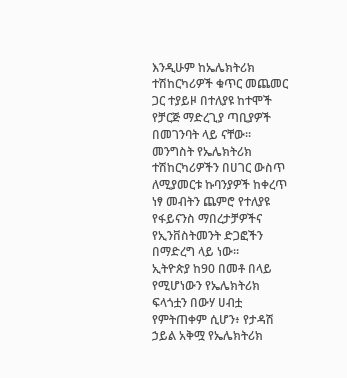እንዲሁም ከኤሌክትሪክ ተሽከርካሪዎች ቁጥር መጨመር ጋር ተያይዞ በተለያዩ ከተሞች የቻርጅ ማድረጊያ ጣቢያዎች በመገንባት ላይ ናቸው፡፡
መንግስት የኤሌክትሪክ ተሽከርካሪዎችን በሀገር ውስጥ ለሚያመርቱ ኩባንያዎች ከቀረጥ ነፃ መብትን ጨምሮ የተለያዩ የፋይናንስ ማበረታቻዎችና የኢንቨስትመንት ድጋፎችን በማድረግ ላይ ነው።
ኢትዮጵያ ከ90 በመቶ በላይ የሚሆነውን የኤሌክትሪክ ፍላጎቷን በውሃ ሀብቷ የምትጠቀም ሲሆን፥ የታዳሽ ኃይል አቅሟ የኤሌክትሪክ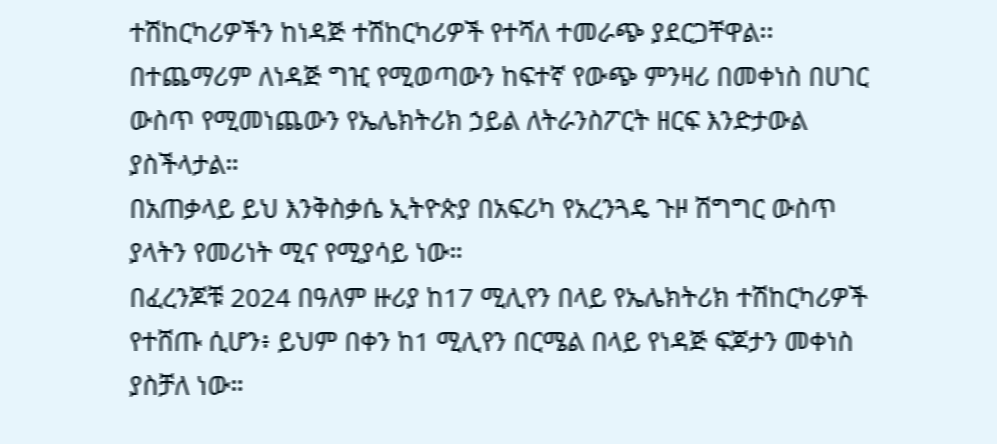ተሽከርካሪዎችን ከነዳጅ ተሽከርካሪዎች የተሻለ ተመራጭ ያደርጋቸዋል፡፡
በተጨማሪም ለነዳጅ ግዢ የሚወጣውን ከፍተኛ የውጭ ምንዛሪ በመቀነስ በሀገር ውስጥ የሚመነጨውን የኤሌክትሪክ ኃይል ለትራንስፖርት ዘርፍ እንድታውል ያስችላታል።
በአጠቃላይ ይህ እንቅስቃሴ ኢትዮጵያ በአፍሪካ የአረንጓዴ ጉዞ ሽግግር ውስጥ ያላትን የመሪነት ሚና የሚያሳይ ነው።
በፈረንጆቹ 2024 በዓለም ዙሪያ ከ17 ሚሊየን በላይ የኤሌክትሪክ ተሽከርካሪዎች የተሸጡ ሲሆን፥ ይህም በቀን ከ1 ሚሊየን በርሜል በላይ የነዳጅ ፍጆታን መቀነስ ያስቻለ ነው።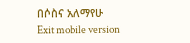በሶስና አለማየሁ
Exit mobile version